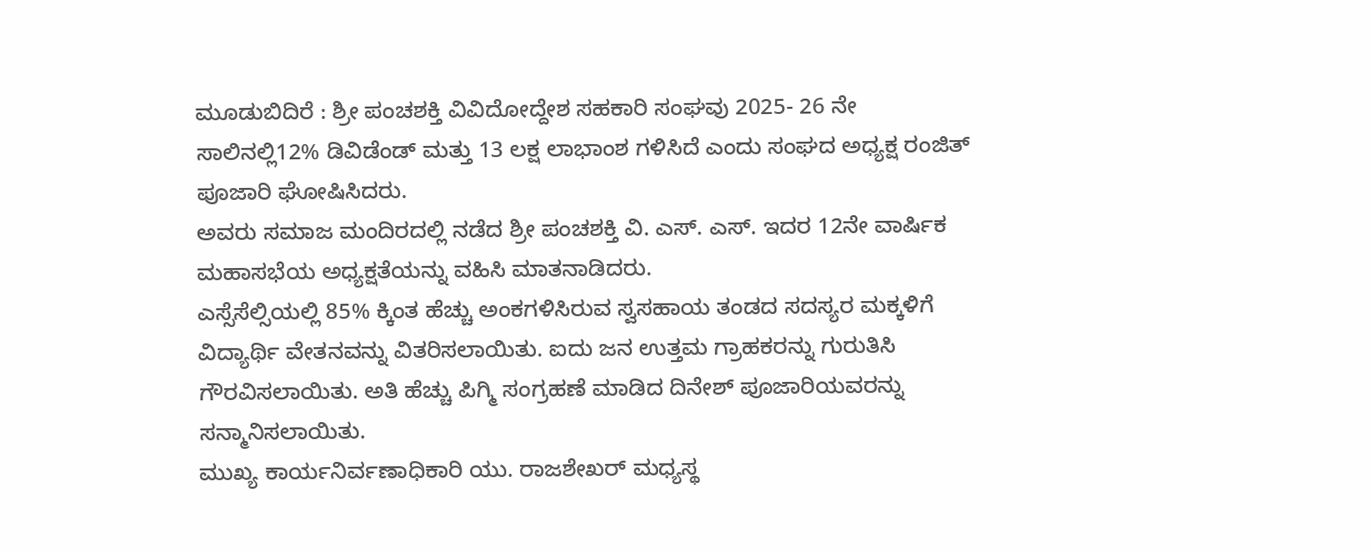ಮೂಡುಬಿದಿರೆ : ಶ್ರೀ ಪಂಚಶಕ್ತಿ ವಿವಿದೋದ್ದೇಶ ಸಹಕಾರಿ ಸಂಘವು 2025- 26 ನೇ ಸಾಲಿನಲ್ಲಿ12% ಡಿವಿಡೆಂಡ್ ಮತ್ತು 13 ಲಕ್ಷ ಲಾಭಾಂಶ ಗಳಿಸಿದೆ ಎಂದು ಸಂಘದ ಅಧ್ಯಕ್ಷ ರಂಜಿತ್ ಪೂಜಾರಿ ಘೋಷಿಸಿದರು.
ಅವರು ಸಮಾಜ ಮಂದಿರದಲ್ಲಿ ನಡೆದ ಶ್ರೀ ಪಂಚಶಕ್ತಿ ವಿ. ಎಸ್. ಎಸ್. ಇದರ 12ನೇ ವಾರ್ಷಿಕ ಮಹಾಸಭೆಯ ಅಧ್ಯಕ್ಷತೆಯನ್ನು ವಹಿಸಿ ಮಾತನಾಡಿದರು.
ಎಸ್ಸೆಸೆಲ್ಸಿಯಲ್ಲಿ 85% ಕ್ಕಿಂತ ಹೆಚ್ಚು ಅಂಕಗಳಿಸಿರುವ ಸ್ವಸಹಾಯ ತಂಡದ ಸದಸ್ಯರ ಮಕ್ಕಳಿಗೆ ವಿದ್ಯಾರ್ಥಿ ವೇತನವನ್ನು ವಿತರಿಸಲಾಯಿತು. ಐದು ಜನ ಉತ್ತಮ ಗ್ರಾಹಕರನ್ನು ಗುರುತಿಸಿ ಗೌರವಿಸಲಾಯಿತು. ಅತಿ ಹೆಚ್ಚು ಪಿಗ್ಮಿ ಸಂಗ್ರಹಣೆ ಮಾಡಿದ ದಿನೇಶ್ ಪೂಜಾರಿಯವರನ್ನು ಸನ್ಮಾನಿಸಲಾಯಿತು.
ಮುಖ್ಯ ಕಾರ್ಯನಿರ್ವಣಾಧಿಕಾರಿ ಯು. ರಾಜಶೇಖರ್ ಮಧ್ಯಸ್ಥ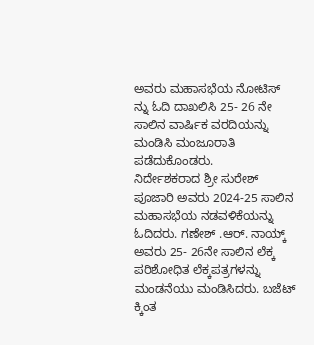ಅವರು ಮಹಾಸಭೆಯ ನೋಟಿಸ್ ನ್ನು ಓದಿ ದಾಖಲಿಸಿ 25- 26 ನೇ ಸಾಲಿನ ವಾರ್ಷಿಕ ವರದಿಯನ್ನು ಮಂಡಿಸಿ ಮಂಜೂರಾತಿ ಪಡೆದುಕೊಂಡರು.
ನಿರ್ದೇಶಕರಾದ ಶ್ರೀ ಸುರೇಶ್ ಪೂಜಾರಿ ಅವರು 2024-25 ಸಾಲಿನ ಮಹಾಸಭೆಯ ನಡವಳಿಕೆಯನ್ನು ಓದಿದರು. ಗಣೇಶ್ .ಆರ್. ನಾಯ್ಕ್ ಅವರು 25- 26ನೇ ಸಾಲಿನ ಲೆಕ್ಕ ಪರಿಶೋಧಿತ ಲೆಕ್ಕಪತ್ರಗಳನ್ನು ಮಂಡನೆಯು ಮಂಡಿಸಿದರು. ಬಜೆಟ್ ಕ್ಕಿಂತ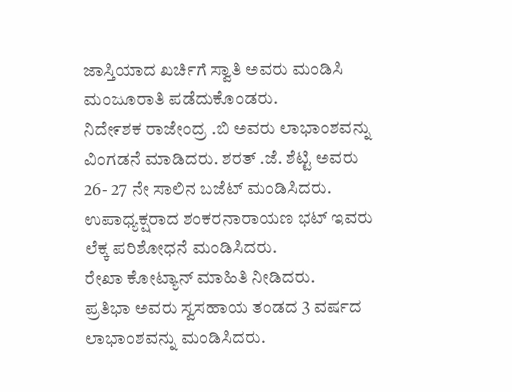ಜಾಸ್ತಿಯಾದ ಖರ್ಚಿಗೆ ಸ್ವಾತಿ ಅವರು ಮಂಡಿಸಿ ಮಂಜೂರಾತಿ ಪಡೆದುಕೊಂಡರು.
ನಿದೇ೯ಶಕ ರಾಜೇಂದ್ರ .ಬಿ ಅವರು ಲಾಭಾಂಶವನ್ನು ವಿಂಗಡನೆ ಮಾಡಿದರು. ಶರತ್ .ಜೆ. ಶೆಟ್ಟಿ ಅವರು 26- 27 ನೇ ಸಾಲಿನ ಬಜೆಟ್ ಮಂಡಿಸಿದರು. ಉಪಾಧ್ಯಕ್ಷರಾದ ಶಂಕರನಾರಾಯಣ ಭಟ್ ಇವರು ಲೆಕ್ಕ ಪರಿಶೋಧನೆ ಮಂಡಿಸಿದರು.
ರೇಖಾ ಕೋಟ್ಯಾನ್ ಮಾಹಿತಿ ನೀಡಿದರು.
ಪ್ರತಿಭಾ ಅವರು ಸ್ವಸಹಾಯ ತಂಡದ 3 ವರ್ಷದ ಲಾಭಾಂಶವನ್ನು ಮಂಡಿಸಿದರು.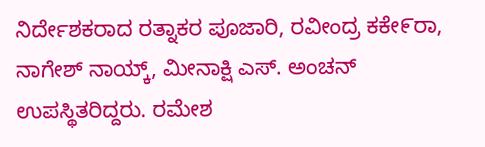ನಿರ್ದೇಶಕರಾದ ರತ್ನಾಕರ ಪೂಜಾರಿ, ರವೀಂದ್ರ ಕಕೇ೯ರಾ, ನಾಗೇಶ್ ನಾಯ್ಕ್, ಮೀನಾಕ್ಷಿ ಎಸ್. ಅಂಚನ್ ಉಪಸ್ಥಿತರಿದ್ದರು. ರಮೇಶ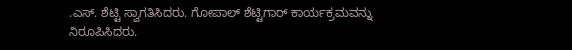.ಎಸ್. ಶೆಟ್ಟಿ ಸ್ವಾಗತಿಸಿದರು. ಗೋಪಾಲ್ ಶೆಟ್ಟಿಗಾರ್ ಕಾರ್ಯಕ್ರಮವನ್ನು ನಿರೂಪಿಸಿದರು.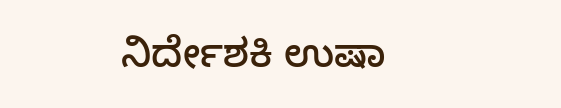ನಿರ್ದೇಶಕಿ ಉಷಾ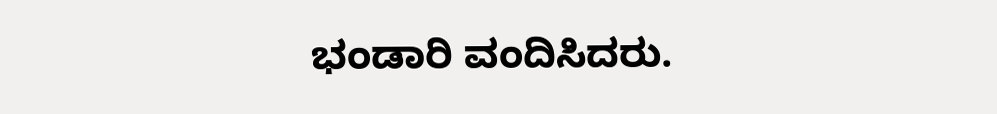ಭಂಡಾರಿ ವಂದಿಸಿದರು.